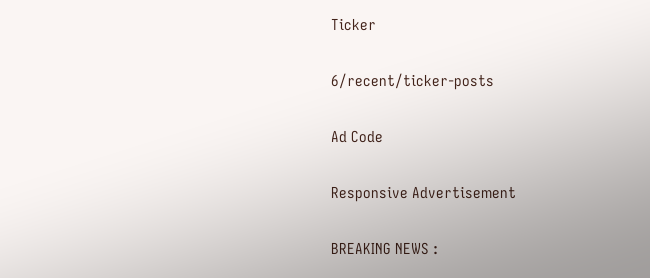Ticker

6/recent/ticker-posts

Ad Code

Responsive Advertisement

BREAKING NEWS :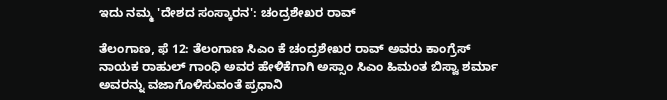ಇದು ನಮ್ಮ 'ದೇಶದ ಸಂಸ್ಕಾರನ': ಚಂದ್ರಶೇಖರ ರಾವ್

ತೆಲಂಗಾಣ, ಫೆ 12: ತೆಲಂಗಾಣ ಸಿಎಂ ಕೆ ಚಂದ್ರಶೇಖರ ರಾವ್ ಅವರು ಕಾಂಗ್ರೆಸ್ ನಾಯಕ ರಾಹುಲ್ ಗಾಂಧಿ ಅವರ ಹೇಳಿಕೆಗಾಗಿ ಅಸ್ಸಾಂ ಸಿಎಂ ಹಿಮಂತ ಬಿಸ್ವಾ ಶರ್ಮಾ ಅವರನ್ನು ವಜಾಗೊಳಿಸುವಂತೆ ಪ್ರಧಾನಿ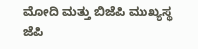ಮೋದಿ ಮತ್ತು ಬಿಜೆಪಿ ಮುಖ್ಯಸ್ಥ ಜೆಪಿ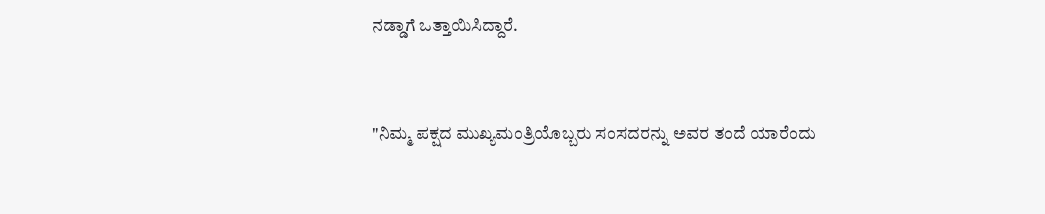ನಡ್ಡಾಗೆ ಒತ್ತಾಯಿಸಿದ್ದಾರೆ.


"ನಿಮ್ಮ ಪಕ್ಷದ ಮುಖ್ಯಮಂತ್ರಿಯೊಬ್ಬರು ಸಂಸದರನ್ನು ಅವರ ತಂದೆ ಯಾರೆಂದು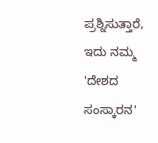ಪ್ರಶ್ನಿಸುತ್ತಾರೆ, ಇದು ನಮ್ಮ 'ದೇಶದ ಸಂಸ್ಕಾರನ'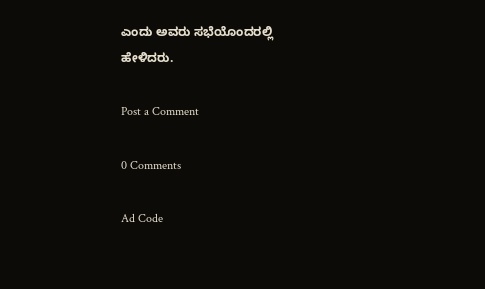ಎಂದು ಅವರು ಸಭೆಯೊಂದರಲ್ಲಿ ಹೇಳಿದರು.

Post a Comment

0 Comments

Ad Code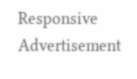Responsive Advertisement